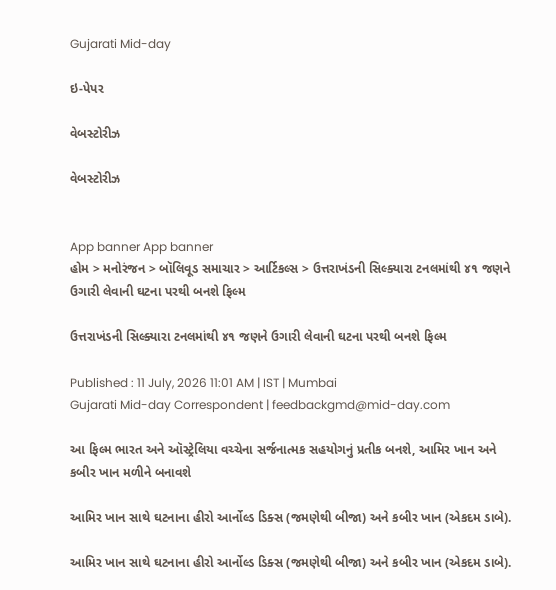Gujarati Mid-day

ઇ-પેપર

વેબસ્ટોરીઝ

વેબસ્ટોરીઝ


App banner App banner
હોમ > મનોરંજન > બૉલિવૂડ સમાચાર > આર્ટિકલ્સ > ઉત્તરાખંડની સિલ્ક્યારા ટનલમાંથી ૪૧ જણને ઉગારી લેવાની ઘટના પરથી બનશે ફિલ્મ

ઉત્તરાખંડની સિલ્ક્યારા ટનલમાંથી ૪૧ જણને ઉગારી લેવાની ઘટના પરથી બનશે ફિલ્મ

Published : 11 July, 2026 11:01 AM | IST | Mumbai
Gujarati Mid-day Correspondent | feedbackgmd@mid-day.com

આ ફિલ્મ ભારત અને ઑસ્ટ્રેલિયા વચ્ચેના સર્જનાત્મક સહયોગનું પ્રતીક બનશે, આમિર ખાન અને કબીર ખાન મળીને બનાવશે

આમિર ખાન સાથે ઘટનાના હીરો આર્નોલ્ડ ડિક્સ (જમણેથી બીજા) અને કબીર ખાન (એકદમ ડાબે).

આમિર ખાન સાથે ઘટનાના હીરો આર્નોલ્ડ ડિક્સ (જમણેથી બીજા) અને કબીર ખાન (એકદમ ડાબે).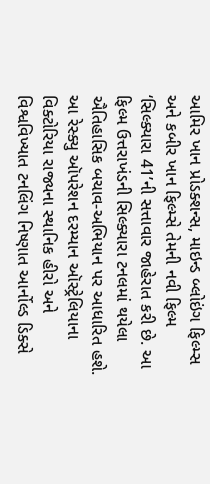આમિર ખાન પ્રોડક્શન્સ, માઇન્ડ બ્લોઇંગ ફિલ્મ્સ અને કબીર ખાન ફિલ્મ્સે તેમની નવી ફિલ્મ ‘સિલ્ક્યારા 41’ની સત્તાવાર જાહેરાત કરી છે. આ ફિલ્મ ઉત્તરાખંડની સિલ્ક્યારા ટનલમાં થયેલા ઐતિહાસિક બચાવ-અભિયાન પર આધારિત હશે. આ રેસ્ક્યુ ઑપરેશન દરમ્યાન ઑસ્ટ્રેલિયાના વિક્ટોરિયા રાજ્યના સ્થાનિક હીરો અને વિશ્વવિખ્યાત ટનલિંગ નિષ્ણાત આર્નોલ્ડ ડિક્સે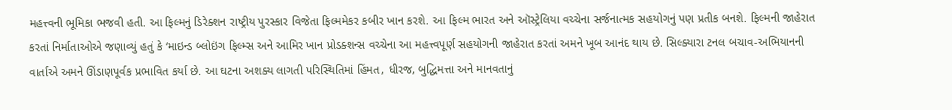મહત્ત્વની ભૂમિકા ભજવી હતી. આ ફિલ્મનું ડિરેક્શન રાષ્ટ્રીય પુરસ્કાર વિજેતા ફિલ્મમેકર કબીર ખાન કરશે. આ ફિલ્મ ભારત અને ઑસ્ટ્રેલિયા વચ્ચેના સર્જનાત્મક સહયોગનું પણ પ્રતીક બનશે. ફિલ્મની જાહેરાત કરતાં નિર્માતાઓએ જણાવ્યું હતું કે ‘માઇન્ડ બ્લોઇંગ ફિલ્મ્સ અને આમિર ખાન પ્રોડક્શન્સ વચ્ચેના આ મહત્ત્વપૂર્ણ સહયોગની જાહેરાત કરતાં અમને ખૂબ આનંદ થાય છે. સિલ્ક્યારા ટનલ બચાવ-અભિયાનની વાર્તાએ અમને ઊંડાણપૂર્વક પ્રભાવિત કર્યા છે. આ ઘટના અશક્ય લાગતી પરિસ્થિતિમાં હિંમત, ધીરજ, બુદ્ધિમત્તા અને માનવતાનું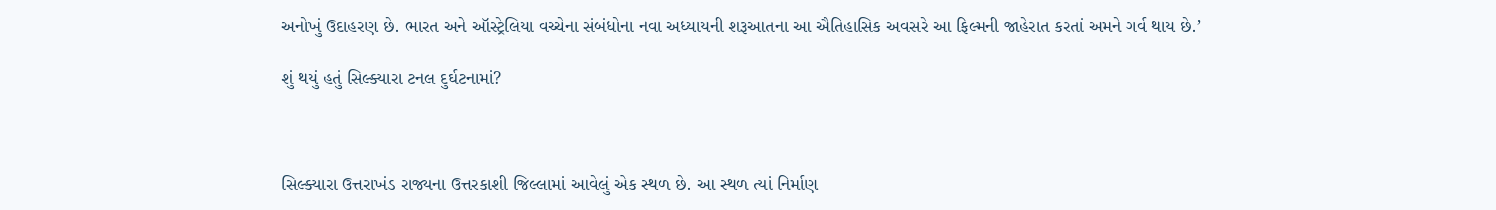અનોખું ઉદાહરણ છે. ભારત અને ઑસ્ટ્રેલિયા વચ્ચેના સંબંધોના નવા અધ્યાયની શરૂઆતના આ ઐતિહાસિક અવસરે આ ફિલ્મની જાહેરાત કરતાં અમને ગર્વ થાય છે.’

શું થયું હતું સિલ્ક્યારા ટનલ દુર્ઘટનામાં?



સિલ્ક્યારા ઉત્તરાખંડ રાજ્યના ઉત્તરકાશી જિલ્લામાં આવેલું એક સ્થળ છે. આ સ્થળ ત્યાં નિર્માણ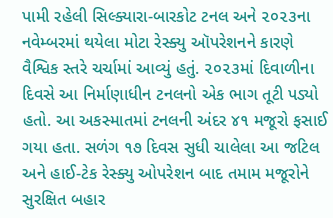પામી રહેલી સિલ્ક્યારા-બારકોટ ટનલ અને ૨૦૨૩ના નવેમ્બરમાં થયેલા મોટા રેસ્ક્યુ ઑપરેશનને કારણે વૈશ્વિક સ્તરે ચર્ચામાં આવ્યું હતું. ૨૦૨૩માં દિવાળીના દિવસે આ નિર્માણાધીન ટનલનો એક ભાગ તૂટી પડ્યો હતો. આ અકસ્માતમાં ટનલની અંદર ૪૧ મજૂરો ફસાઈ ગયા હતા. સળંગ ૧૭ દિવસ સુધી ચાલેલા આ જટિલ અને હાઈ-ટેક રેસ્ક્યુ ઓપરેશન બાદ તમામ મજૂરોને સુરક્ષિત બહાર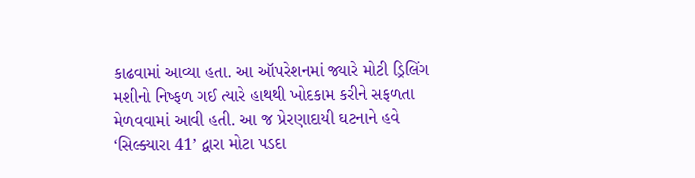કાઢવામાં આવ્યા હતા. આ ઑપરેશનમાં જ્યારે મોટી ડ્રિલિંગ મશીનો નિષ્ફળ ગઈ ત્યારે હાથથી ખોદકામ કરીને સફળતા મેળવવામાં આવી હતી. આ જ પ્રેરણાદાયી ઘટનાને હવે ‘સિલ્ક્યારા 41’ દ્વારા મોટા પડદા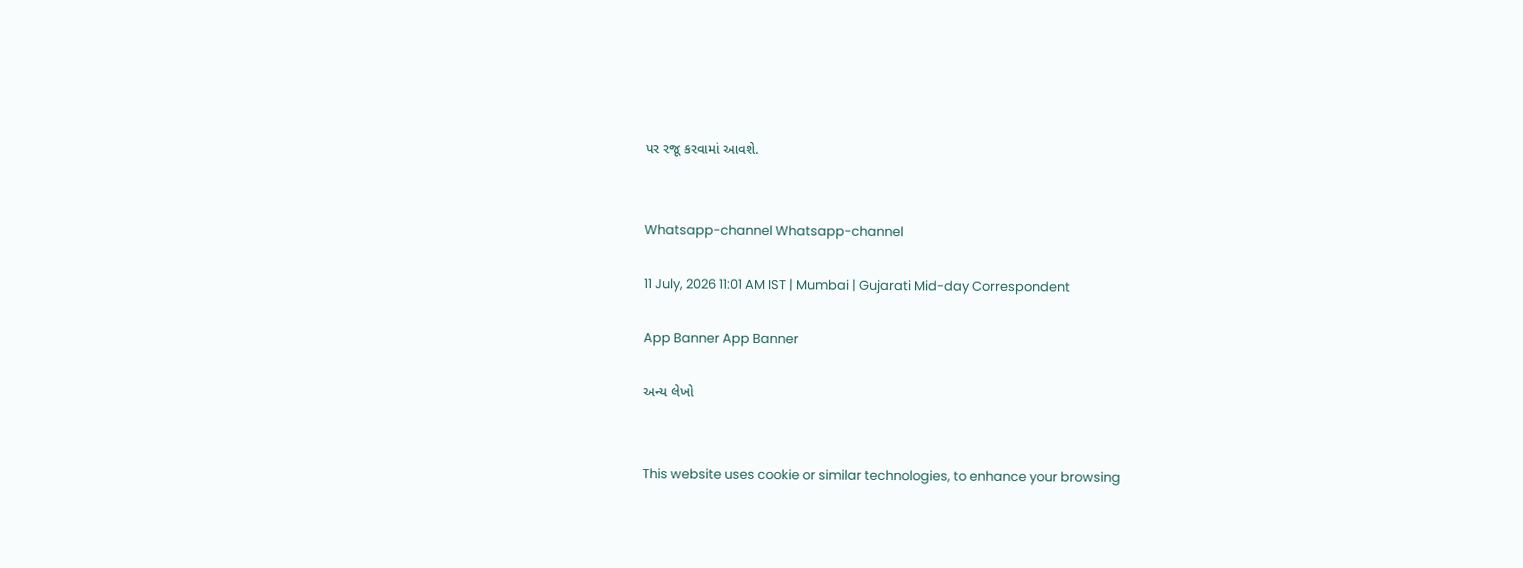પર રજૂ કરવામાં આવશે.


Whatsapp-channel Whatsapp-channel

11 July, 2026 11:01 AM IST | Mumbai | Gujarati Mid-day Correspondent

App Banner App Banner

અન્ય લેખો


This website uses cookie or similar technologies, to enhance your browsing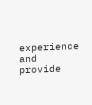experience and provide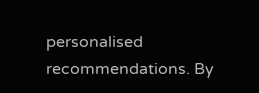personalised recommendations. By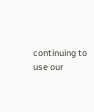continuing to use our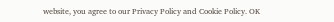website, you agree to our Privacy Policy and Cookie Policy. OK